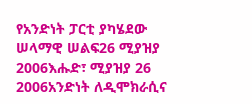የአንድነት ፓርቲ ያካሄደው ሠላማዊ ሠልፍ26 ሚያዝያ 2006እሑድ፣ ሚያዝያ 26 2006አንድነት ለዲሞክራሲና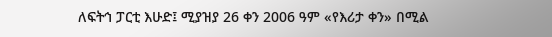ለፍትኅ ፓርቲ እሁድ፤ ሚያዝያ 26 ቀን 2006 ዓም «የእሪታ ቀን» በሚል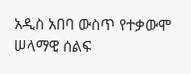አዲስ አበባ ውስጥ የተቃውሞ ሠላማዊ ሰልፍ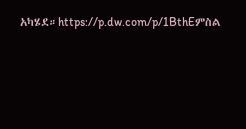አካሄደ።https://p.dw.com/p/1BthEምስል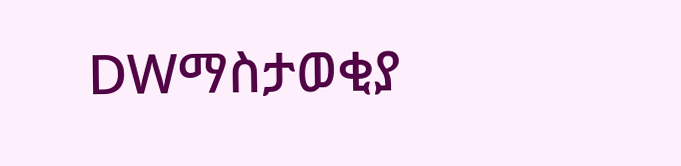DWማስታወቂያ